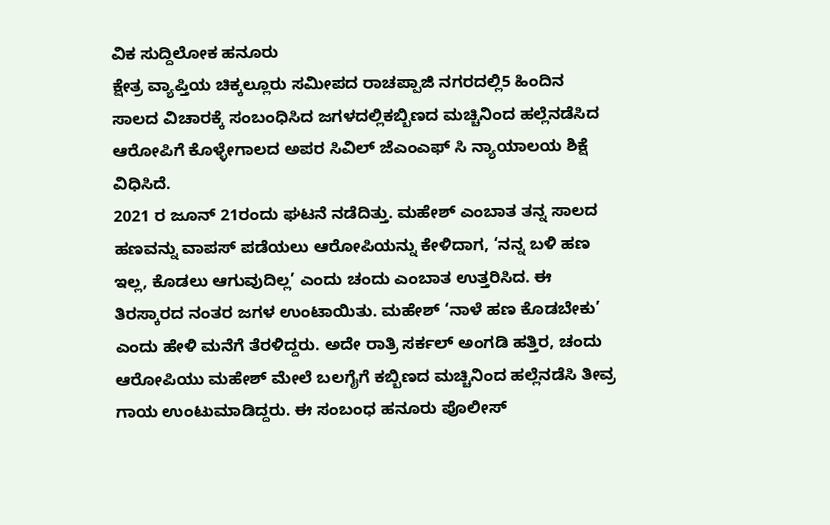ವಿಕ ಸುದ್ದಿಲೋಕ ಹನೂರು
ಕ್ಷೇತ್ರ ವ್ಯಾಪ್ತಿಯ ಚಿಕ್ಕಲ್ಲೂರು ಸಮೀಪದ ರಾಚಪ್ಪಾಜಿ ನಗರದಲ್ಲಿ5 ಹಿಂದಿನ ಸಾಲದ ವಿಚಾರಕ್ಕೆ ಸಂಬಂಧಿಸಿದ ಜಗಳದಲ್ಲಿಕಬ್ಬಿಣದ ಮಚ್ಚಿನಿಂದ ಹಲ್ಲೆನಡೆಸಿದ ಆರೋಪಿಗೆ ಕೊಳ್ಳೇಗಾಲದ ಅಪರ ಸಿವಿಲ್ ಜೆಎಂಎಫ್ ಸಿ ನ್ಯಾಯಾಲಯ ಶಿಕ್ಷೆ ವಿಧಿಸಿದೆ.
2021 ರ ಜೂನ್ 21ರಂದು ಘಟನೆ ನಡೆದಿತ್ತು. ಮಹೇಶ್ ಎಂಬಾತ ತನ್ನ ಸಾಲದ ಹಣವನ್ನು ವಾಪಸ್ ಪಡೆಯಲು ಆರೋಪಿಯನ್ನು ಕೇಳಿದಾಗ, ‘ನನ್ನ ಬಳಿ ಹಣ ಇಲ್ಲ, ಕೊಡಲು ಆಗುವುದಿಲ್ಲ’ ಎಂದು ಚಂದು ಎಂಬಾತ ಉತ್ತರಿಸಿದ. ಈ ತಿರಸ್ಕಾರದ ನಂತರ ಜಗಳ ಉಂಟಾಯಿತು. ಮಹೇಶ್ ‘ನಾಳೆ ಹಣ ಕೊಡಬೇಕು’ ಎಂದು ಹೇಳಿ ಮನೆಗೆ ತೆರಳಿದ್ದರು. ಅದೇ ರಾತ್ರಿ ಸರ್ಕಲ್ ಅಂಗಡಿ ಹತ್ತಿರ, ಚಂದು ಆರೋಪಿಯು ಮಹೇಶ್ ಮೇಲೆ ಬಲಗೈಗೆ ಕಬ್ಬಿಣದ ಮಚ್ಚಿನಿಂದ ಹಲ್ಲೆನಡೆಸಿ ತೀವ್ರ ಗಾಯ ಉಂಟುಮಾಡಿದ್ದರು. ಈ ಸಂಬಂಧ ಹನೂರು ಪೊಲೀಸ್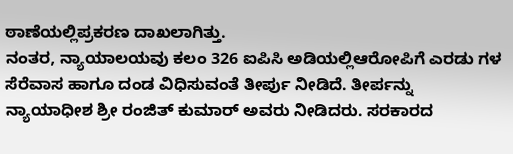ಠಾಣೆಯಲ್ಲಿಪ್ರಕರಣ ದಾಖಲಾಗಿತ್ತು.
ನಂತರ, ನ್ಯಾಯಾಲಯವು ಕಲಂ 326 ಐಪಿಸಿ ಅಡಿಯಲ್ಲಿಆರೋಪಿಗೆ ಎರಡು ಗಳ ಸೆರೆವಾಸ ಹಾಗೂ ದಂಡ ವಿಧಿಸುವಂತೆ ತೀರ್ಪು ನೀಡಿದೆ. ತೀರ್ಪನ್ನು ನ್ಯಾಯಾಧೀಶ ಶ್ರೀ ರಂಜಿತ್ ಕುಮಾರ್ ಅವರು ನೀಡಿದರು. ಸರಕಾರದ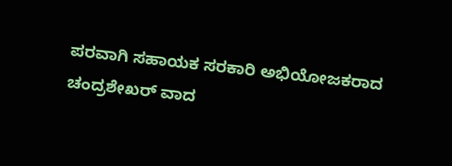ಪರವಾಗಿ ಸಹಾಯಕ ಸರಕಾರಿ ಅಭಿಯೋಜಕರಾದ ಚಂದ್ರಶೇಖರ್ ವಾದ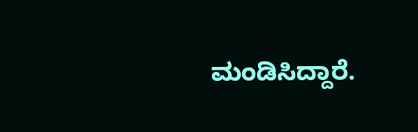ಮಂಡಿಸಿದ್ದಾರೆ.